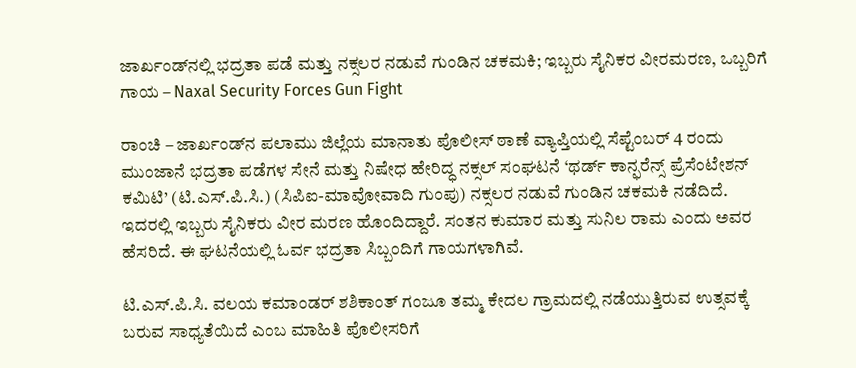ಜಾರ್ಖಂಡ್‌ನಲ್ಲಿ ಭದ್ರತಾ ಪಡೆ ಮತ್ತು ನಕ್ಸಲರ ನಡುವೆ ಗುಂಡಿನ ಚಕಮಕಿ; ಇಬ್ಬರು ಸೈನಿಕರ ವೀರಮರಣ, ಒಬ್ಬರಿಗೆ ಗಾಯ – Naxal Security Forces Gun Fight

ರಾಂಚಿ – ಜಾರ್ಖಂಡ್‌ನ ಪಲಾಮು ಜಿಲ್ಲೆಯ ಮಾನಾತು ಪೊಲೀಸ್ ಠಾಣೆ ವ್ಯಾಪ್ತಿಯಲ್ಲಿ ಸೆಪ್ಟೆಂಬರ್ 4 ರಂದು ಮುಂಜಾನೆ ಭದ್ರತಾ ಪಡೆಗಳ ಸೇನೆ ಮತ್ತು ನಿಷೇಧ ಹೇರಿದ್ಧ ನಕ್ಸಲ್ ಸಂಘಟನೆ ‘ಥರ್ಡ್ ಕಾನ್ಫರೆನ್ಸ್ ಪ್ರೆಸೆಂಟೇಶನ್ ಕಮಿಟಿ’ (ಟಿ.ಎಸ್‌.ಪಿ.ಸಿ.) (ಸಿಪಿಐ-ಮಾವೋವಾದಿ ಗುಂಪು) ನಕ್ಸಲರ ನಡುವೆ ಗುಂಡಿನ ಚಕಮಕಿ ನಡೆದಿದೆ. ಇದರಲ್ಲಿ ಇಬ್ಬರು ಸೈನಿಕರು ವೀರ ಮರಣ ಹೊಂದಿದ್ದಾರೆ. ಸಂತನ ಕುಮಾರ ಮತ್ತು ಸುನಿಲ ರಾಮ ಎಂದು ಅವರ ಹೆಸರಿದೆ. ಈ ಘಟನೆಯಲ್ಲಿ ಓರ್ವ ಭದ್ರತಾ ಸಿಬ್ಬಂದಿಗೆ ಗಾಯಗಳಾಗಿವೆ.

ಟಿ.ಎಸ್‌.ಪಿ.ಸಿ. ವಲಯ ಕಮಾಂಡರ್ ಶಶಿಕಾಂತ್ ಗಂಜೂ ತಮ್ಮ ಕೇದಲ ಗ್ರಾಮದಲ್ಲಿ ನಡೆಯುತ್ತಿರುವ ಉತ್ಸವಕ್ಕೆ ಬರುವ ಸಾಧ್ಯತೆಯಿದೆ ಎಂಬ ಮಾಹಿತಿ ಪೊಲೀಸರಿಗೆ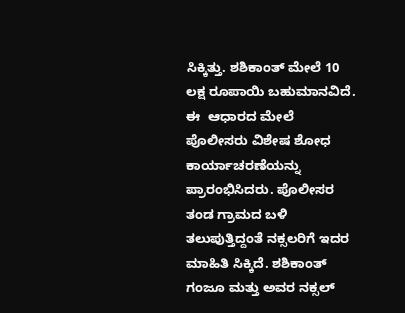ಸಿಕ್ಕಿತ್ತು. ಶಶಿಕಾಂತ್ ಮೇಲೆ 10 ಲಕ್ಷ ರೂಪಾಯಿ ಬಹುಮಾನವಿದೆ. ಈ  ಆಧಾರದ ಮೇಲೆ ಪೊಲೀಸರು ವಿಶೇಷ ಶೋಧ ಕಾರ್ಯಾಚರಣೆಯನ್ನು ಪ್ರಾರಂಭಿಸಿದರು. ಪೊಲೀಸರ ತಂಡ ಗ್ರಾಮದ ಬಳಿ ತಲುಪುತ್ತಿದ್ದಂತೆ ನಕ್ಸಲರಿಗೆ ಇದರ ಮಾಹಿತಿ ಸಿಕ್ಕಿದೆ. ಶಶಿಕಾಂತ್ ಗಂಜೂ ಮತ್ತು ಅವರ ನಕ್ಸಲ್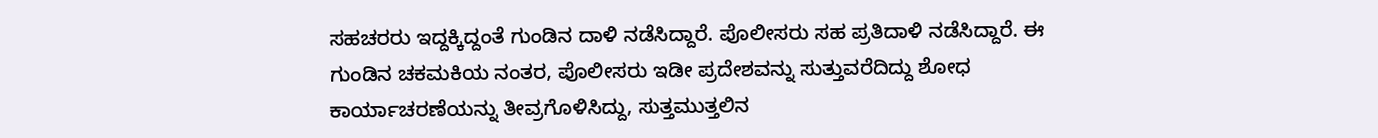ಸಹಚರರು ಇದ್ದಕ್ಕಿದ್ದಂತೆ ಗುಂಡಿನ ದಾಳಿ ನಡೆಸಿದ್ದಾರೆ. ಪೊಲೀಸರು ಸಹ ಪ್ರತಿದಾಳಿ ನಡೆಸಿದ್ದಾರೆ. ಈ ಗುಂಡಿನ ಚಕಮಕಿಯ ನಂತರ, ಪೊಲೀಸರು ಇಡೀ ಪ್ರದೇಶವನ್ನು ಸುತ್ತುವರೆದಿದ್ದು ಶೋಧ ಕಾರ್ಯಾಚರಣೆಯನ್ನು ತೀವ್ರಗೊಳಿಸಿದ್ದು, ಸುತ್ತಮುತ್ತಲಿನ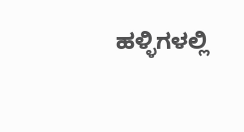ಹಳ್ಳಿಗಳಲ್ಲಿ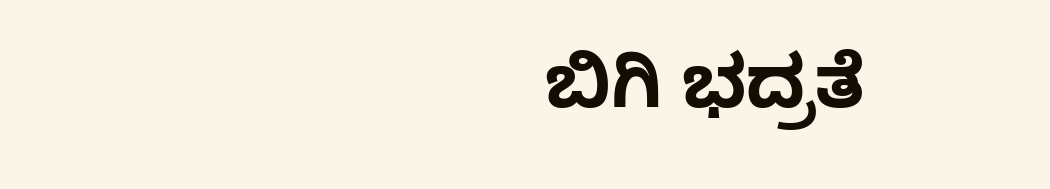ಬಿಗಿ ಭದ್ರತೆ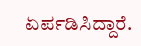ಏರ್ಪಡಿಸಿದ್ದಾರೆ.